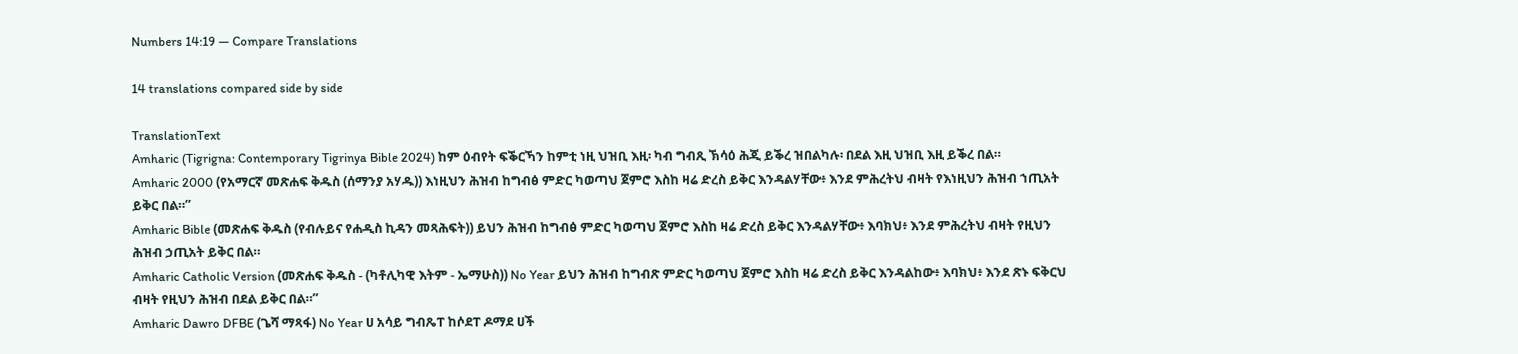Numbers 14:19 — Compare Translations

14 translations compared side by side

TranslationText
Amharic (Tigrigna: Contemporary Tigrinya Bible 2024) ከም ዕብየት ፍቕርኻን ከምቲ ነዚ ህዝቢ እዚ፡ ካብ ግብጺ ኽሳዕ ሕጂ ይቕረ ዝበልካሉ፡ በደል እዚ ህዝቢ እዚ ይቕረ በል።
Amharic 2000 (የአማርኛ መጽሐፍ ቅዱስ (ሰማንያ አሃዱ)) እነዚህን ሕዝብ ከግብፅ ምድር ካወጣህ ጀምሮ እስከ ዛሬ ድረስ ይቅር እንዳልሃቸው፥ እንደ ምሕረትህ ብዛት የእነዚህን ሕዝብ ኀጢአት ይቅር በል።”
Amharic Bible (መጽሐፍ ቅዱስ (የብሉይና የሐዲስ ኪዳን መጻሕፍት)) ይህን ሕዝብ ከግብፅ ምድር ካወጣህ ጀምሮ እስከ ዛሬ ድረስ ይቅር እንዳልሃቸው፥ እባክህ፥ እንደ ምሕረትህ ብዛት የዚህን ሕዝብ ኃጢአት ይቅር በል።
Amharic Catholic Version (መጽሐፍ ቅዱስ - (ካቶሊካዊ እትም - ኤማሁስ)) No Year ይህን ሕዝብ ከግብጽ ምድር ካወጣህ ጀምሮ እስከ ዛሬ ድረስ ይቅር እንዳልከው፥ እባክህ፥ እንደ ጽኑ ፍቅርህ ብዛት የዚህን ሕዝብ በደል ይቅር በል።”
Amharic Dawro DFBE (ጌሻ ማጻፋ) No Year ሀ አሳይ ግብጼፐ ከሶደፐ ዶማደ ሀች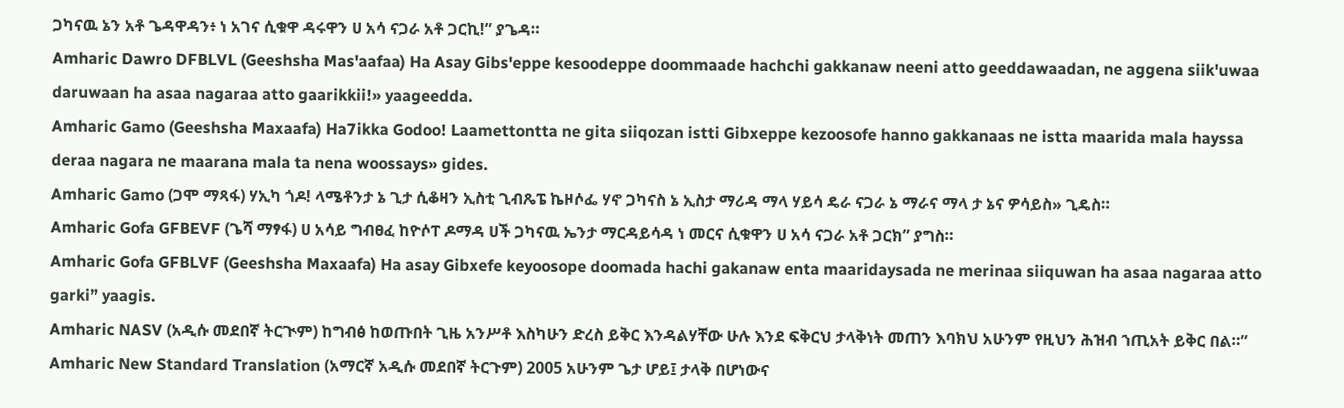ጋካናዉ ኔን አቶ ጌዳዋዳን፥ ነ አገና ሲቁዋ ዳሩዋን ሀ አሳ ናጋራ አቶ ጋርኪ!” ያጌዳ።
Amharic Dawro DFBLVL (Geeshsha Mas'aafaa) Ha Asay Gibs'eppe kesoodeppe doommaade hachchi gakkanaw neeni atto geeddawaadan, ne aggena siik'uwaa daruwaan ha asaa nagaraa atto gaarikkii!» yaageedda.
Amharic Gamo (Geeshsha Maxaafa) Ha7ikka Godoo! Laamettontta ne gita siiqozan istti Gibxeppe kezoosofe hanno gakkanaas ne istta maarida mala hayssa deraa nagara ne maarana mala ta nena woossays» gides.
Amharic Gamo (ጋሞ ማጻፋ) ሃኢካ ጎዶ! ላሜቶንታ ኔ ጊታ ሲቆዛን ኢስቲ ጊብጼፔ ኬዞሶፌ ሃኖ ጋካናስ ኔ ኢስታ ማሪዳ ማላ ሃይሳ ዴራ ናጋራ ኔ ማራና ማላ ታ ኔና ዎሳይስ» ጊዴስ።
Amharic Gofa GFBEVF (ጌሻ ማፃፋ) ሀ አሳይ ግብፀፈ ከዮሶፐ ዶማዳ ሀች ጋካናዉ ኤንታ ማርዳይሳዳ ነ መርና ሲቁዋን ሀ አሳ ናጋራ አቶ ጋርክ” ያግስ።
Amharic Gofa GFBLVF (Geeshsha Maxaafa) Ha asay Gibxefe keyoosope doomada hachi gakanaw enta maaridaysada ne merinaa siiquwan ha asaa nagaraa atto garki” yaagis.
Amharic NASV (አዲሱ መደበኛ ትርጒም) ከግብፅ ከወጡበት ጊዜ አንሥቶ እስካሁን ድረስ ይቅር እንዳልሃቸው ሁሉ እንደ ፍቅርህ ታላቅነት መጠን እባክህ አሁንም የዚህን ሕዝብ ኀጢአት ይቅር በል።”
Amharic New Standard Translation (አማርኛ አዲሱ መደበኛ ትርጉም) 2005 አሁንም ጌታ ሆይ፤ ታላቅ በሆነውና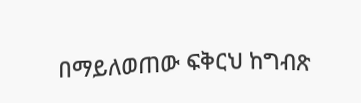በማይለወጠው ፍቅርህ ከግብጽ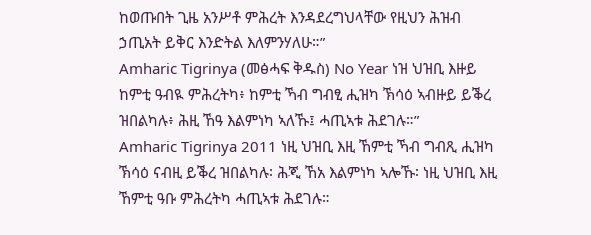ከወጡበት ጊዜ አንሥቶ ምሕረት እንዳደረግህላቸው የዚህን ሕዝብ ኃጢአት ይቅር እንድትል እለምንሃለሁ።”
Amharic Tigrinya (መፅሓፍ ቅዱስ) No Year ነዝ ህዝቢ እዙይ ከምቲ ዓብዪ ምሕረትካ፥ ከምቲ ኻብ ግብፂ ሒዝካ ኽሳዕ ኣብዙይ ይቕረ ዝበልካሉ፥ ሕዚ ኸዓ እልምነካ ኣለኹ፤ ሓጢኣቱ ሕደገሉ።”
Amharic Tigrinya 2011 ነዚ ህዝቢ እዚ ኸምቲ ኻብ ግብጺ ሒዝካ ኽሳዕ ናብዚ ይቕረ ዝበልካሉ፡ ሕጂ ኸአ እልምነካ ኣሎኹ፡ ነዚ ህዝቢ እዚ ኸምቲ ዓቡ ምሕረትካ ሓጢኣቱ ሕደገሉ።